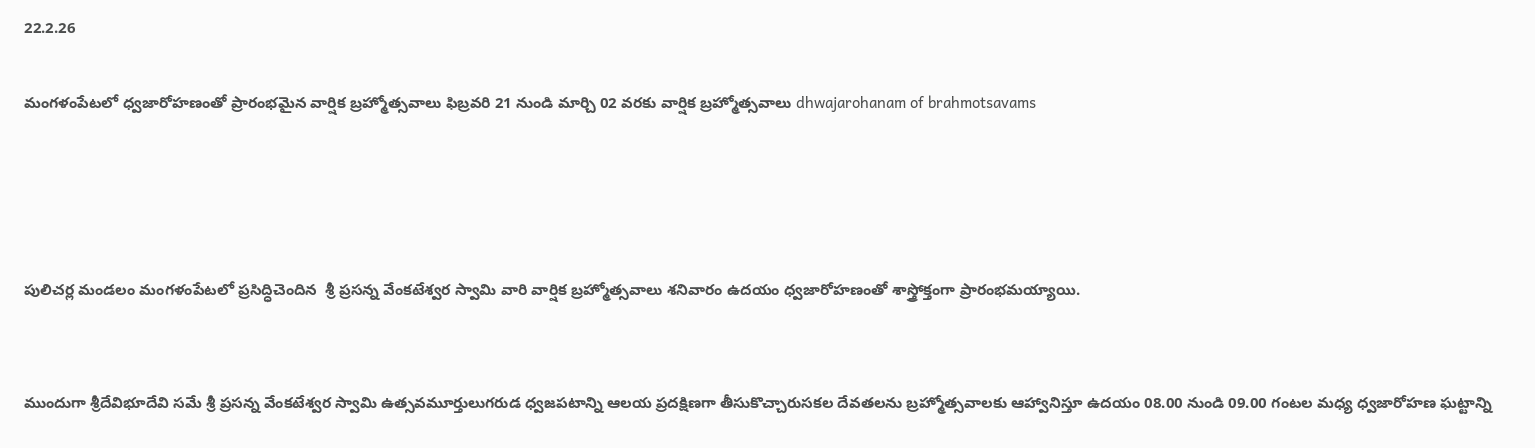22.2.26

మంగళంపేటలో ధ్వజారోహణంతో ప్రారంభమైన వార్షిక బ్రహ్మోత్సవాలు ఫిబ్రవరి 21 నుండి మార్చి 02 వరకు వార్షిక బ్రహ్మోత్సవాలు dhwajarohanam of brahmotsavams




పులిచర్ల మండలం మంగళంపేటలో ప్రసిద్ధిచెందిన  శ్రీ ప్రసన్న వేంకటేశ్వర స్వామి వారి వార్షిక బ్రహ్మోత్సవాలు శనివారం ఉద‌యం ధ్వజారోహణంతో శాస్త్రోక్తంగా ప్రారంభమయ్యాయి.


ముందుగా శ్రీ‌దేవిభూదేవి స‌మే శ్రీ ప్రసన్న వేంకటేశ్వర స్వామి ఉత్సవమూర్తులు‌గరుడ ధ్వజపటాన్ని ఆలయ ప్రదక్షిణగా తీసుకొచ్చారుసకల దేవతలను బ్రహ్మోత్సవాలకు ఆహ్వానిస్తూ ఉదయం 08.00 నుండి 09.00 గంటల మధ్య ధ్వజారోహణ ఘట్టాన్ని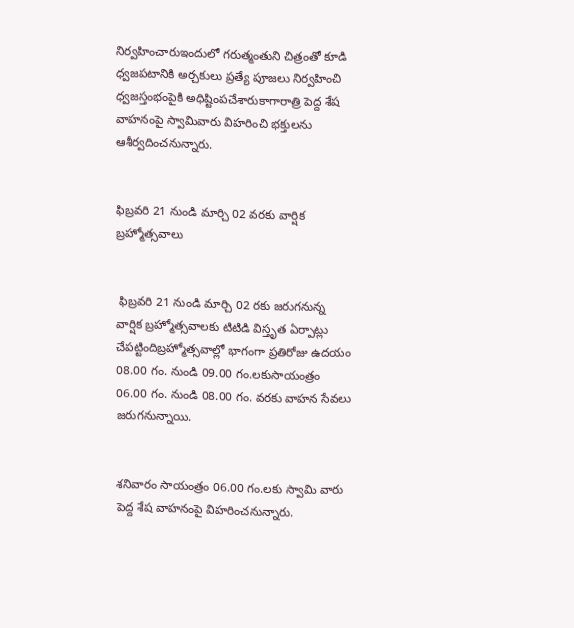నిర్వహించారుఇందులో గరుత్మంతుని చిత్రంతో కూడి ధ్వజపటానికి అర్చకులు ప్రత్యే పూజలు నిర్వహించి ధ్వజస్తంభంపైకి అధిష్టింపచేశారుకాగారాత్రి పెద్ద శేష వాహనంపై స్వామివారు విహరించి భక్తులను ఆశీర్వదించనున్నారు.


ఫిబ్రవరి 21 నుండి మార్చి 02 వరకు వార్షిక బ్రహ్మోత్సవాలు


 ఫిబ్రవరి 21 నుండి మార్చి 02 రకు జరుగనున్న వార్షిక బ్రహ్మోత్సవాలకు టిటిడి విస్తృత ఏర్పాట్లు చేపట్టిందిబ్రహ్మోత్సవాల్లో భాగంగా ప్రతిరోజు ఉదయం 08.00 గం. నుండి 09.00 గం.లకుసాయంత్రం 06.00 గం. నుండి 08.00 గం. వరకు వాహన సేవలు జరుగనున్నాయి.


శనివారం సాయంత్రం 06.00 గం.లకు స్వామి వారు పెద్ద శేష వాహనంపై విహరించనున్నారు.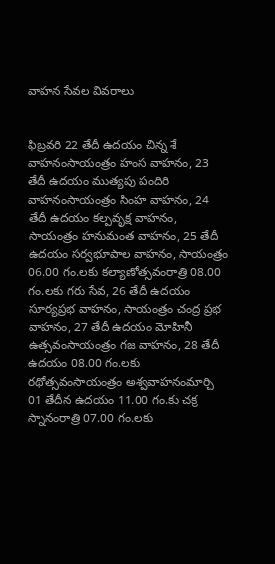వాహన సేవల వివరాలు


ఫిబ్రవరి 22 తేదీ ఉదయం చిన్న శే వాహనంసాయంత్రం హంస వాహనం, 23 తేదీ ఉదయం ముత్యపు పందిరి వాహనంసాయంత్రం సింహ వాహనం, 24 తేదీ ఉదయం కల్పవృక్ష వాహనం, సాయంత్రం హనుమంత వాహనం, 25 తేదీ ఉదయం సర్వభూపాల వాహనం, సాయంత్రం 06.00 గం.లకు కల్యాణోత్సవంరాత్రి 08.00 గం.లకు గరు సేవ, 26 తేదీ ఉదయం సూర్యప్రభ వాహనం, సాయంత్రం చంద్ర ప్రభ వాహనం, 27 తేదీ ఉదయం మోహినీ ఉత్సవంసాయంత్రం గజ వాహనం, 28 తేదీ ఉదయం 08.00 గం.లకు రథోత్సవంసాయంత్రం అశ్వవాహనంమార్చి 01 తేదీన ఉదయం 11.00 గం.కు చక్ర స్నానంరాత్రి 07.00 గం.లకు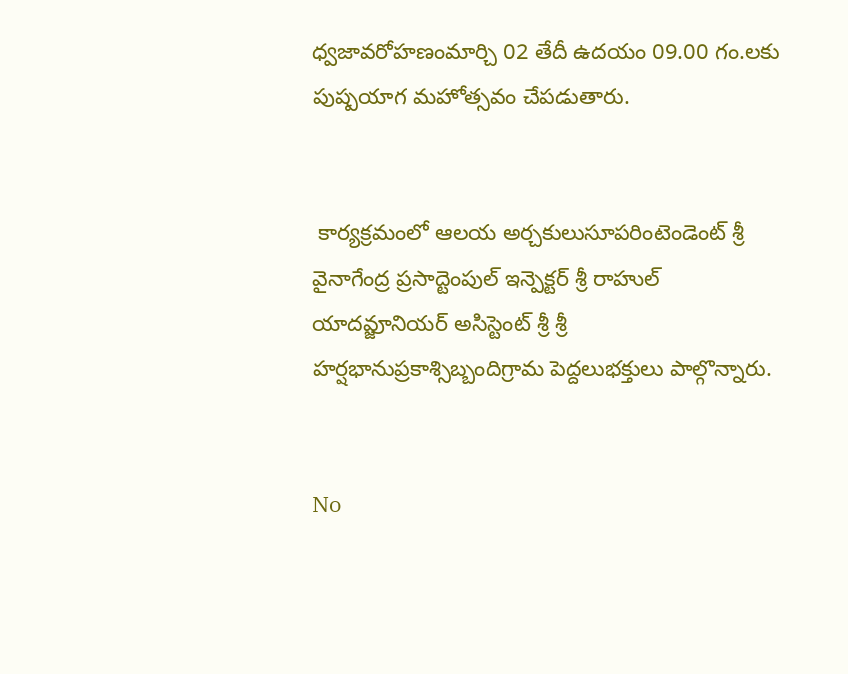ధ్వజావరోహణంమార్చి 02 తేదీ ఉదయం 09.00 గం.లకు పుష్పయాగ మహోత్సవం చేపడుతారు.


 కార్యక్రమంలో ఆలయ అర్చకులుసూపరింటెండెంట్ శ్రీ వైనాగేంద్ర ప్రసాద్టెంపుల్ ఇన్పెక్టర్ శ్రీ రాహుల్ యాదవ్జూనియర్ అసిస్టెంట్ శ్రీ శ్రీ హర్షభానుప్రకాశ్సిబ్బందిగ్రామ పెద్దలుభక్తులు పాల్గొన్నారు.


No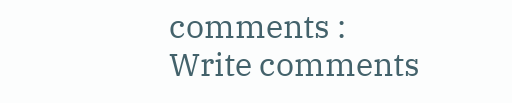comments :
Write comments